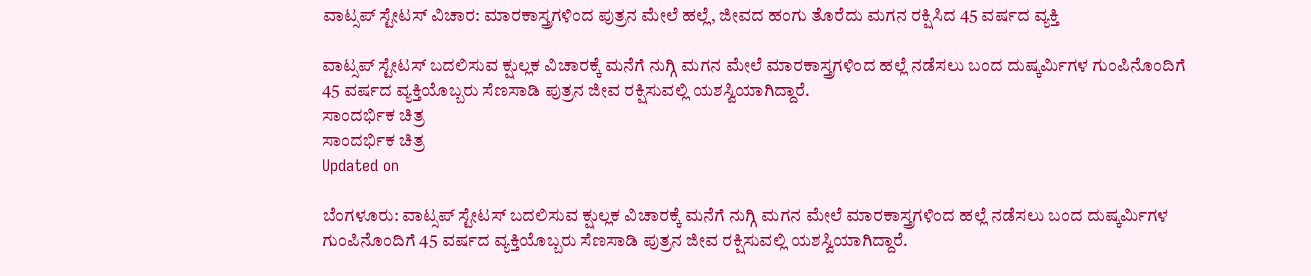ವಾಟ್ಸಪ್ ಸ್ಟೇಟಸ್ ವಿಚಾರ: ಮಾರಕಾಸ್ತ್ರಗಳಿಂದ ಪುತ್ರನ ಮೇಲೆ ಹಲ್ಲೆ, ಜೀವದ ಹಂಗು ತೊರೆದು ಮಗನ ರಕ್ಷಿಸಿದ 45 ವರ್ಷದ ವ್ಯಕ್ತಿ

ವಾಟ್ಸಪ್ ಸ್ಟೇಟಸ್ ಬದಲಿಸುವ ಕ್ಷುಲ್ಲಕ ವಿಚಾರಕ್ಕೆ ಮನೆಗೆ ನುಗ್ಗಿ ಮಗನ ಮೇಲೆ ಮಾರಕಾಸ್ತ್ರಗಳಿಂದ ಹಲ್ಲೆ ನಡೆಸಲು ಬಂದ ದುಷ್ಕರ್ಮಿಗಳ ಗುಂಪಿನೊಂದಿಗೆ 45 ವರ್ಷದ ವ್ಯಕ್ತಿಯೊಬ್ಬರು ಸೆಣಸಾಡಿ ಪುತ್ರನ ಜೀವ ರಕ್ಷಿಸುವಲ್ಲಿ ಯಶಸ್ವಿಯಾಗಿದ್ದಾರೆ.
ಸಾಂದರ್ಭಿಕ ಚಿತ್ರ
ಸಾಂದರ್ಭಿಕ ಚಿತ್ರ
Updated on

ಬೆಂಗಳೂರು: ವಾಟ್ಸಪ್ ಸ್ಟೇಟಸ್ ಬದಲಿಸುವ ಕ್ಷುಲ್ಲಕ ವಿಚಾರಕ್ಕೆ ಮನೆಗೆ ನುಗ್ಗಿ ಮಗನ ಮೇಲೆ ಮಾರಕಾಸ್ತ್ರಗಳಿಂದ ಹಲ್ಲೆ ನಡೆಸಲು ಬಂದ ದುಷ್ಕರ್ಮಿಗಳ ಗುಂಪಿನೊಂದಿಗೆ 45 ವರ್ಷದ ವ್ಯಕ್ತಿಯೊಬ್ಬರು ಸೆಣಸಾಡಿ ಪುತ್ರನ ಜೀವ ರಕ್ಷಿಸುವಲ್ಲಿ ಯಶಸ್ವಿಯಾಗಿದ್ದಾರೆ.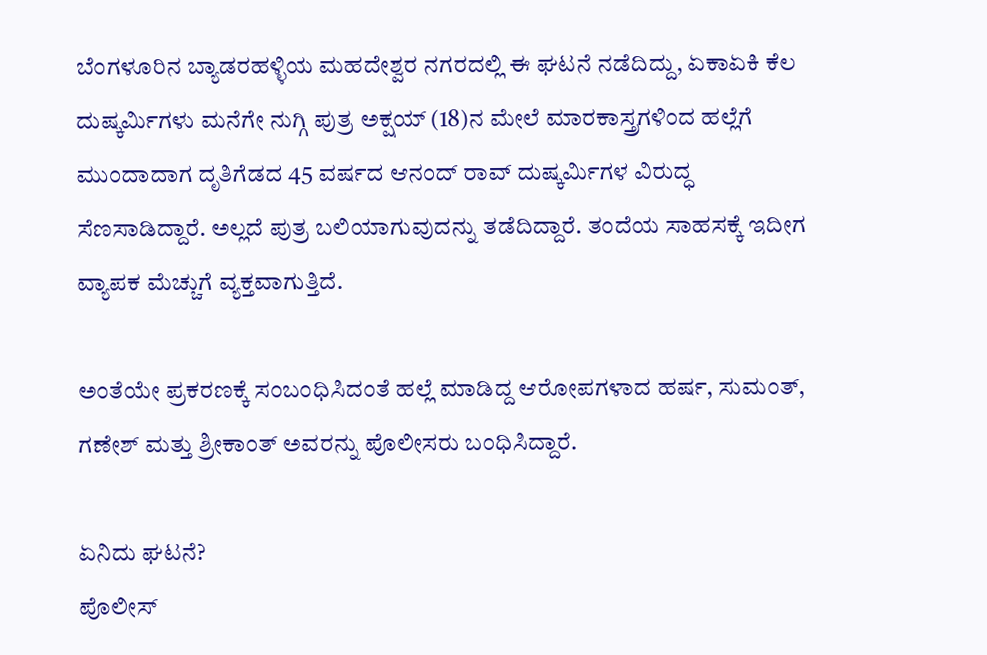ಬೆಂಗಳೂರಿನ ಬ್ಯಾಡರಹಳ್ಳಿಯ ಮಹದೇಶ್ವರ ನಗರದಲ್ಲಿ ಈ ಘಟನೆ ನಡೆದಿದ್ದು, ಏಕಾಏಕಿ ಕೆಲ ದುಷ್ಕರ್ಮಿಗಳು ಮನೆಗೇ ನುಗ್ಗಿ ಪುತ್ರ ಅಕ್ಷಯ್ (18)ನ ಮೇಲೆ ಮಾರಕಾಸ್ತ್ರಗಳಿಂದ ಹಲ್ಲೆಗೆ ಮುಂದಾದಾಗ ದೃತಿಗೆಡದ 45 ವರ್ಷದ ಆನಂದ್ ರಾವ್ ದುಷ್ಕರ್ಮಿಗಳ ವಿರುದ್ಧ ಸೆಣಸಾಡಿದ್ದಾರೆ. ಅಲ್ಲದೆ ಪುತ್ರ ಬಲಿಯಾಗುವುದನ್ನು ತಡೆದಿದ್ದಾರೆ. ತಂದೆಯ ಸಾಹಸಕ್ಕೆ ಇದೀಗ ವ್ಯಾಪಕ ಮೆಚ್ಚುಗೆ ವ್ಯಕ್ತವಾಗುತ್ತಿದೆ.

ಅಂತೆಯೇ ಪ್ರಕರಣಕ್ಕೆ ಸಂಬಂಧಿಸಿದಂತೆ ಹಲ್ಲೆ ಮಾಡಿದ್ದ ಆರೋಪಗಳಾದ ಹರ್ಷ, ಸುಮಂತ್, ಗಣೇಶ್ ಮತ್ತು ಶ್ರೀಕಾಂತ್ ಅವರನ್ನು ಪೊಲೀಸರು ಬಂಧಿಸಿದ್ದಾರೆ.

ಏನಿದು ಘಟನೆ?
ಪೊಲೀಸ್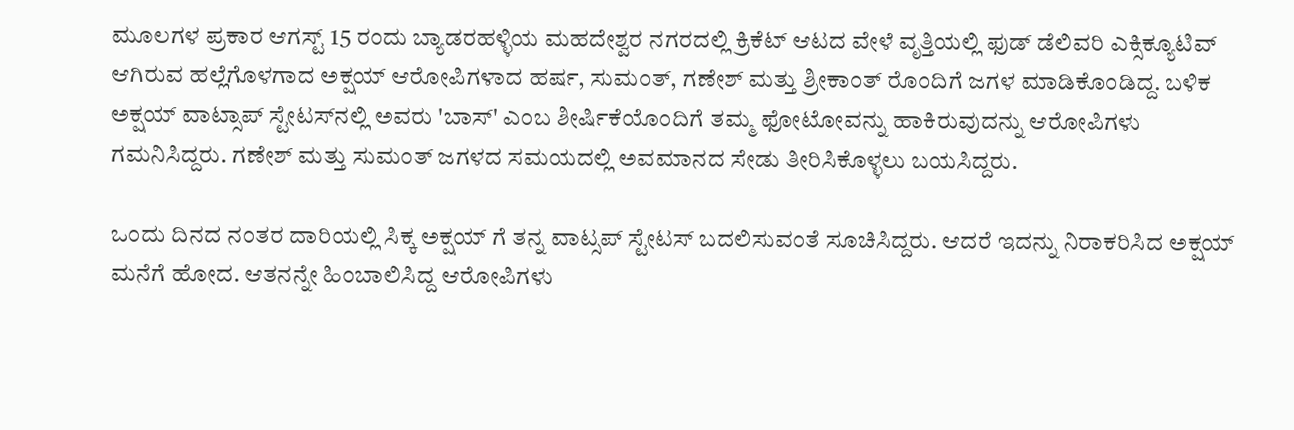ಮೂಲಗಳ ಪ್ರಕಾರ ಆಗಸ್ಟ್ 15 ರಂದು ಬ್ಯಾಡರಹಳ್ಳಿಯ ಮಹದೇಶ್ವರ ನಗರದಲ್ಲಿ ಕ್ರಿಕೆಟ್ ಆಟದ ವೇಳೆ ವೃತ್ತಿಯಲ್ಲಿ ಫುಡ್ ಡೆಲಿವರಿ ಎಕ್ಸಿಕ್ಯೂಟಿವ್ ಆಗಿರುವ ಹಲ್ಲೆಗೊಳಗಾದ ಅಕ್ಷಯ್ ಆರೋಪಿಗಳಾದ ಹರ್ಷ, ಸುಮಂತ್, ಗಣೇಶ್ ಮತ್ತು ಶ್ರೀಕಾಂತ್ ರೊಂದಿಗೆ ಜಗಳ ಮಾಡಿಕೊಂಡಿದ್ದ. ಬಳಿಕ ಅಕ್ಷಯ್ ವಾಟ್ಸಾಪ್ ಸ್ಟೇಟಸ್‌ನಲ್ಲಿ ಅವರು 'ಬಾಸ್' ಎಂಬ ಶೀರ್ಷಿಕೆಯೊಂದಿಗೆ ತಮ್ಮ ಫೋಟೋವನ್ನು ಹಾಕಿರುವುದನ್ನು ಆರೋಪಿಗಳು ಗಮನಿಸಿದ್ದರು. ಗಣೇಶ್ ಮತ್ತು ಸುಮಂತ್ ಜಗಳದ ಸಮಯದಲ್ಲಿ ಅವಮಾನದ ಸೇಡು ತೀರಿಸಿಕೊಳ್ಳಲು ಬಯಸಿದ್ದರು.

ಒಂದು ದಿನದ ನಂತರ ದಾರಿಯಲ್ಲಿ ಸಿಕ್ಕ ಅಕ್ಷಯ್ ಗೆ ತನ್ನ ವಾಟ್ಸಪ್ ಸ್ಟೇಟಸ್ ಬದಲಿಸುವಂತೆ ಸೂಚಿಸಿದ್ದರು. ಆದರೆ ಇದನ್ನು ನಿರಾಕರಿಸಿದ ಅಕ್ಷಯ್ ಮನೆಗೆ ಹೋದ. ಆತನನ್ನೇ ಹಿಂಬಾಲಿಸಿದ್ದ ಆರೋಪಿಗಳು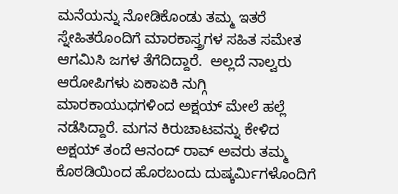ಮನೆಯನ್ನು ನೋಡಿಕೊಂಡು ತಮ್ಮ ಇತರೆ ಸ್ನೇಹಿತರೊಂದಿಗೆ ಮಾರಕಾಸ್ತ್ರಗಳ ಸಹಿತ ಸಮೇತ ಆಗಮಿಸಿ ಜಗಳ ತೆಗೆದಿದ್ದಾರೆ.  ಅಲ್ಲದೆ ನಾಲ್ವರು ಆರೋಪಿಗಳು ಏಕಾಏಕಿ ನುಗ್ಗಿ ಮಾರಕಾಯುಧಗಳಿಂದ ಅಕ್ಷಯ್ ಮೇಲೆ ಹಲ್ಲೆ ನಡೆಸಿದ್ದಾರೆ. ಮಗನ ಕಿರುಚಾಟವನ್ನು ಕೇಳಿದ ಅಕ್ಷಯ್ ತಂದೆ ಆನಂದ್ ರಾವ್ ಅವರು ತಮ್ಮ ಕೊಠಡಿಯಿಂದ ಹೊರಬಂದು ದುಷ್ಕರ್ಮಿಗಳೊಂದಿಗೆ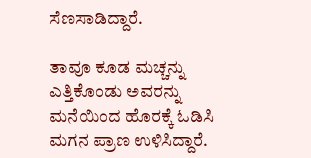ಸೆಣಸಾಡಿದ್ದಾರೆ.

ತಾವೂ ಕೂಡ ಮಚ್ಚನ್ನು ಎತ್ತಿಕೊಂಡು ಅವರನ್ನು ಮನೆಯಿಂದ ಹೊರಕ್ಕೆ ಓಡಿಸಿ ಮಗನ ಪ್ರಾಣ ಉಳಿಸಿದ್ದಾರೆ.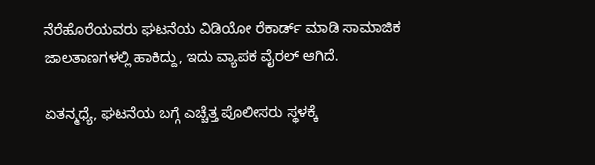ನೆರೆಹೊರೆಯವರು ಘಟನೆಯ ವಿಡಿಯೋ ರೆಕಾರ್ಡ್ ಮಾಡಿ ಸಾಮಾಜಿಕ ಜಾಲತಾಣಗಳಲ್ಲಿ ಹಾಕಿದ್ದು, ಇದು ವ್ಯಾಪಕ ವೈರಲ್ ಆಗಿದೆ.

ಏತನ್ಮಧ್ಯೆ, ಘಟನೆಯ ಬಗ್ಗೆ ಎಚ್ಚೆತ್ತ ಪೊಲೀಸರು ಸ್ಥಳಕ್ಕೆ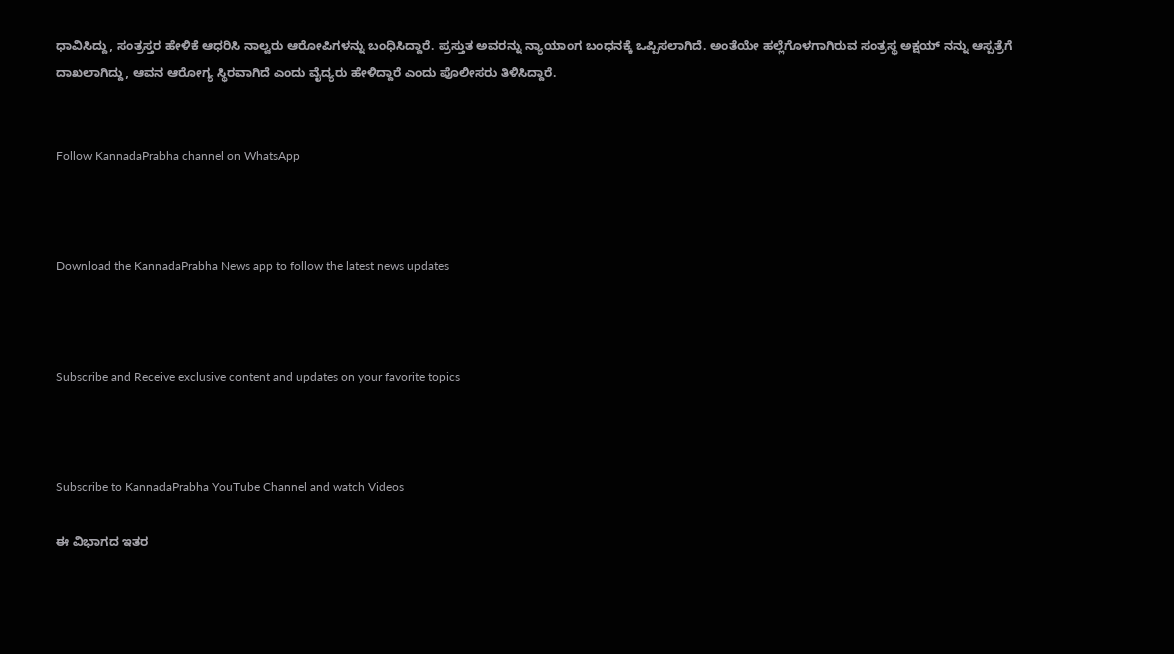ಧಾವಿಸಿದ್ದು, ಸಂತ್ರಸ್ತರ ಹೇಳಿಕೆ ಆಧರಿಸಿ ನಾಲ್ವರು ಆರೋಪಿಗಳನ್ನು ಬಂಧಿಸಿದ್ದಾರೆ. ಪ್ರಸ್ತುತ ಅವರನ್ನು ನ್ಯಾಯಾಂಗ ಬಂಧನಕ್ಕೆ ಒಪ್ಪಿಸಲಾಗಿದೆ. ಅಂತೆಯೇ ಹಲ್ಲೆಗೊಳಗಾಗಿರುವ ಸಂತ್ರಸ್ಥ ಅಕ್ಷಯ್ ನನ್ನು ಆಸ್ಪತ್ರೆಗೆ ದಾಖಲಾಗಿದ್ದು, ಆವನ ಆರೋಗ್ಯ ಸ್ಥಿರವಾಗಿದೆ ಎಂದು ವೈದ್ಯರು ಹೇಳಿದ್ದಾರೆ ಎಂದು ಪೊಲೀಸರು ತಿಳಿಸಿದ್ದಾರೆ.


Follow KannadaPrabha channel on WhatsApp



Download the KannadaPrabha News app to follow the latest news updates



Subscribe and Receive exclusive content and updates on your favorite topics



Subscribe to KannadaPrabha YouTube Channel and watch Videos

ಈ ವಿಭಾಗದ ಇತರ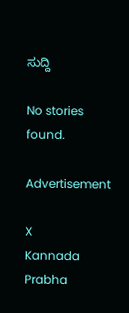ಸುದ್ದಿ

No stories found.

Advertisement

X
Kannada Prabha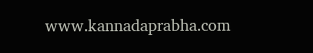www.kannadaprabha.com